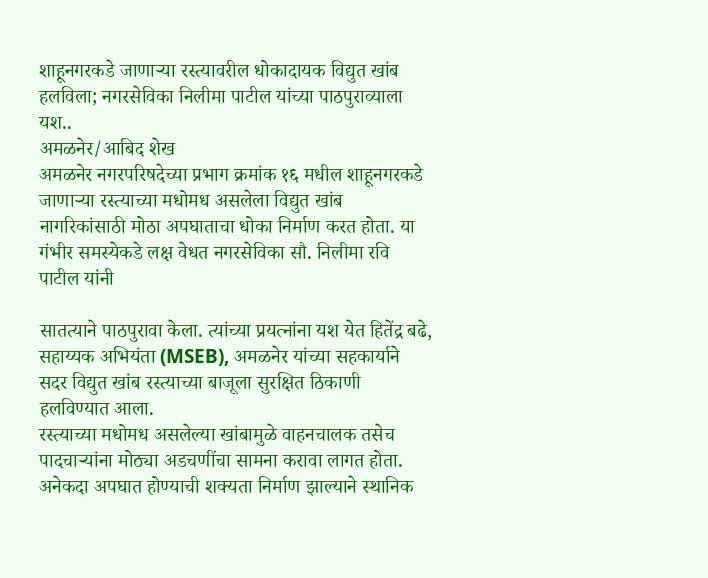शाहूनगरकडे जाणाऱ्या रस्त्यावरील धोकादायक विद्युत खांब हलविला; नगरसेविका निलीमा पाटील यांच्या पाठपुराव्याला यश..
अमळनेर/आबिद शेख
अमळनेर नगरपरिषदेच्या प्रभाग क्रमांक १६ मधील शाहूनगरकडे जाणाऱ्या रस्त्याच्या मधोमध असलेला विद्युत खांब नागरिकांसाठी मोठा अपघाताचा धोका निर्माण करत होता. या गंभीर समस्येकडे लक्ष वेधत नगरसेविका सौ. निलीमा रवि पाटील यांनी

सातत्याने पाठपुरावा केला. त्यांच्या प्रयत्नांना यश येत हितेंद्र बढे, सहाय्यक अभियंता (MSEB), अमळनेर यांच्या सहकार्याने सदर विद्युत खांब रस्त्याच्या बाजूला सुरक्षित ठिकाणी हलविण्यात आला.
रस्त्याच्या मधोमध असलेल्या खांबामुळे वाहनचालक तसेच पादचाऱ्यांना मोठ्या अडचणींचा सामना करावा लागत होता. अनेकदा अपघात होण्याची शक्यता निर्माण झाल्याने स्थानिक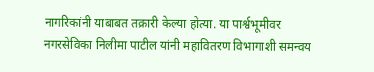नागरिकांनी याबाबत तक्रारी केल्या होत्या. या पार्श्वभूमीवर नगरसेविका निलीमा पाटील यांनी महावितरण विभागाशी समन्वय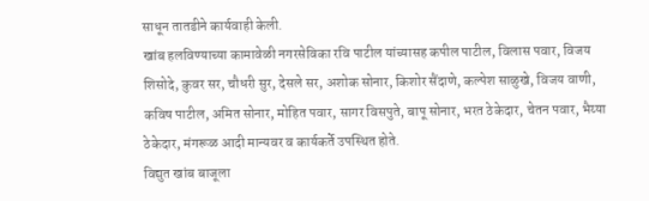साधून तातडीने कार्यवाही केली.
खांब हलविण्याच्या कामावेळी नगरसेविका रवि पाटील यांच्यासह कपील पाटील, विलास पवार, विजय शिसोदे, कुवर सर, चौधरी सुर, देसले सर, अशोक सोनार, किशोर सैंदाणे, कल्पेश साळुखे, विजय वाणी, कविष पाटील, अमित सोनार, मोहित पवार, सागर विसपुते, बापू सोनार, भरत ठेकेदार, चेतन पवार, भैय्या ठेकेदार, मंगरूळ आदी मान्यवर व कार्यकर्ते उपस्थित होते.
विद्युत खांब बाजूला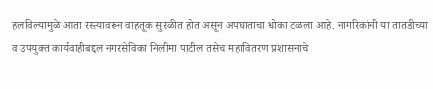हलविल्यामुळे आता रस्त्यावरून वाहतूक सुरळीत होत असून अपघाताचा धोका टळला आहे. नागरिकांनी या तातडीच्या व उपयुक्त कार्यवाहीबद्दल नगरसेविका निलीमा पाटील तसेच महावितरण प्रशासनाचे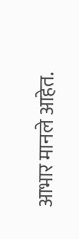आभार मानले आहेत.